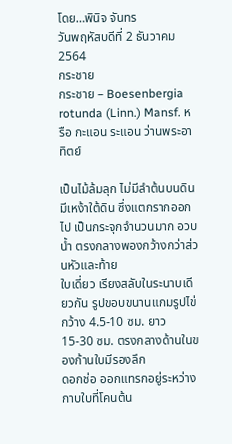โดย…พินิจ จันทร
วันพฤหัสบดีที่ 2 ธันวาคม 2564
กระชาย
กระชาย – Boesenbergia rotunda (Linn.) Mansf. หรือ กะแอน ระแอน ว่านพระอาทิตย์

เป็นไม้ล้มลุก ไม่มีลำต้นบนดิน มีเหง้าใต้ดิน ซึ่งแตกรากออกไป เป็นกระจุกจำนวนมาก อวบน้ำ ตรงกลางพองกว้างกว่าส่วนหัวและท้าย
ใบเดี่ยว เรียงสลับในระนาบเดียวกัน รูปขอบขนานแกมรูปไข่ กว้าง 4.5-10 ซม. ยาว 15-30 ซม. ตรงกลางด้านในของก้านใบมีรองลึก
ดอกช่อ ออกแทรกอยู่ระหว่างกาบใบที่โคนต้น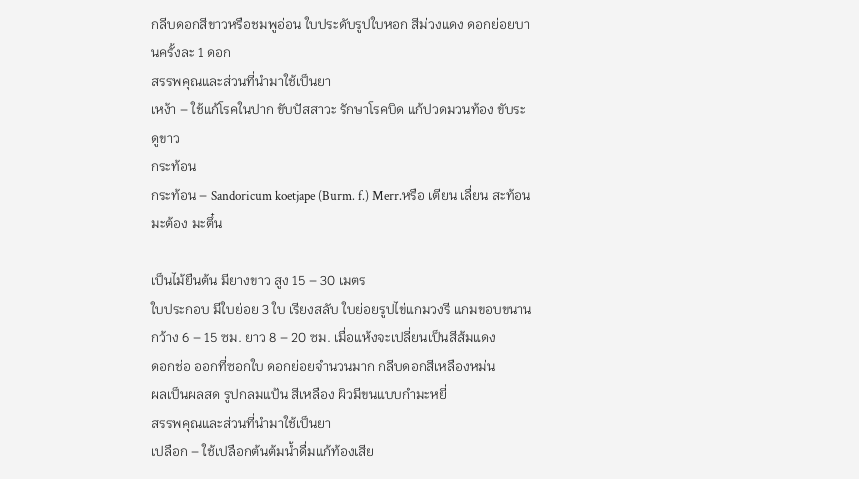กลีบดอกสีขาวหรือชมพูอ่อน ใบประดับรูปใบหอก สีม่วงแดง ดอกย่อยบานครั้งละ 1 ดอก
สรรพคุณและส่วนที่นำมาใช้เป็นยา
เหง้า – ใช้แก้โรคในปาก ขับปัสสาวะ รักษาโรคบิด แก้ปวดมวนท้อง ขับระดูขาว
กระท้อน
กระท้อน – Sandoricum koetjape (Burm. f.) Merr.หรือ เตียน เลื่ยน สะท้อน มะต้อง มะตึ๋น

เป็นไม้ยืนต้น มียางขาว สูง 15 – 30 เมตร
ใบประกอบ มีใบย่อย 3 ใบ เรียงสลับ ใบย่อยรูปไข่แกมวงรี แกมขอบขนาน กว้าง 6 – 15 ซม. ยาว 8 – 20 ซม. เมื่อแห้งจะเปลี่ยนเป็นสีส้มแดง
ดอกช่อ ออกที่ซอกใบ ดอกย่อยจำนวนมาก กลีบดอกสีเหลืองหม่น
ผลเป็นผลสด รูปกลมแป้น สีเหลือง ผิวมีขนแบบกำมะหยี่
สรรพคุณและส่วนที่นำมาใช้เป็นยา
เปลือก – ใช้เปลือกต้นต้มน้ำดื่มแก้ท้องเสีย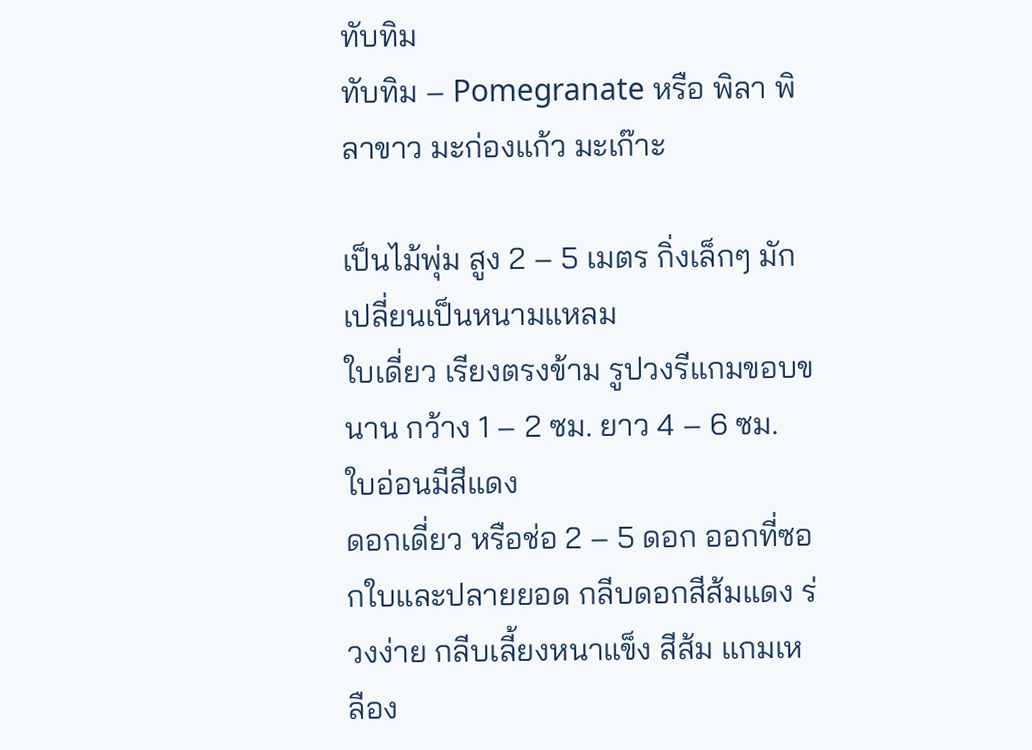ทับทิม
ทับทิม – Pomegranate หรือ พิลา พิลาขาว มะก่องแก้ว มะเก๊าะ

เป็นไม้พุ่ม สูง 2 – 5 เมตร กิ่งเล็กๆ มักเปลี่ยนเป็นหนามแหลม
ใบเดี่ยว เรียงตรงข้าม รูปวงรีแกมขอบขนาน กว้าง 1 – 2 ซม. ยาว 4 – 6 ซม. ใบอ่อนมีสีแดง
ดอกเดี่ยว หรือช่อ 2 – 5 ดอก ออกที่ซอกใบและปลายยอด กลีบดอกสีส้มแดง ร่วงง่าย กลีบเลี้ยงหนาแข็ง สีส้ม แกมเหลือง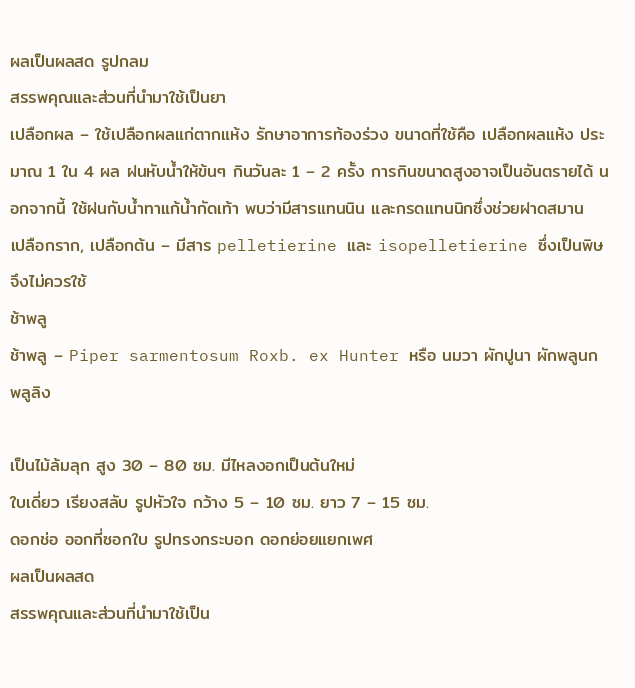ผลเป็นผลสด รูปกลม
สรรพคุณและส่วนที่นำมาใช้เป็นยา
เปลือกผล – ใช้เปลือกผลแก่ตากแห้ง รักษาอาการท้องร่วง ขนาดที่ใช้คือ เปลือกผลแห้ง ประมาณ 1 ใน 4 ผล ฝนหับน้ำให้ข้นๆ กินวันละ 1 – 2 ครั้ง การกินขนาดสูงอาจเป็นอันตรายได้ นอกจากนี้ ใช้ฝนกับน้ำทาแก้น้ำกัดเท้า พบว่ามีสารแทนนิน และกรดแทนนิกซึ่งช่วยฝาดสมาน
เปลือกราก, เปลือกต้น – มีสาร pelletierine และ isopelletierine ซึ่งเป็นพิษจึงไม่ควรใช้
ช้าพลู
ช้าพลู – Piper sarmentosum Roxb. ex Hunter หรือ นมวา ผักปูนา ผักพลูนก พลูลิง

เป็นไม้ล้มลุก สูง 30 – 80 ซม. มีไหลงอกเป็นต้นใหม่
ใบเดี่ยว เรียงสลับ รูปหัวใจ กว้าง 5 – 10 ซม. ยาว 7 – 15 ซม.
ดอกช่อ ออกที่ซอกใบ รูปทรงกระบอก ดอกย่อยแยกเพศ
ผลเป็นผลสด
สรรพคุณและส่วนที่นำมาใช้เป็น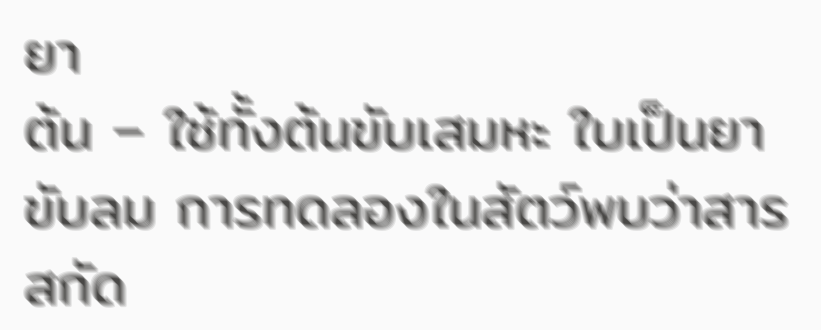ยา
ต้น – ใช้ทั้งต้นขับเสมหะ ใบเป็นยาขับลม การทดลองในสัตว์พบว่าสารสกัด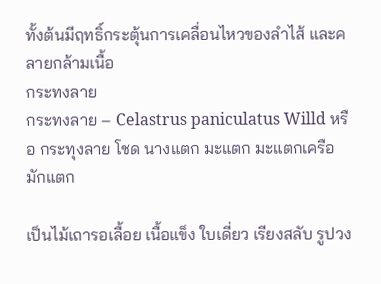ทั้งต้นมีฤทธิ์กระตุ้นการเคลื่อนไหวของลำไส้ และคลายกล้ามเนื้อ
กระทงลาย
กระทงลาย – Celastrus paniculatus Willd หรือ กระทุงลาย โชด นางแตก มะแตก มะแตกเครือ มักแตก

เป็นไม้เถารอเลื้อย เนื้อแข็ง ใบเดี่ยว เรียงสลับ รูปวง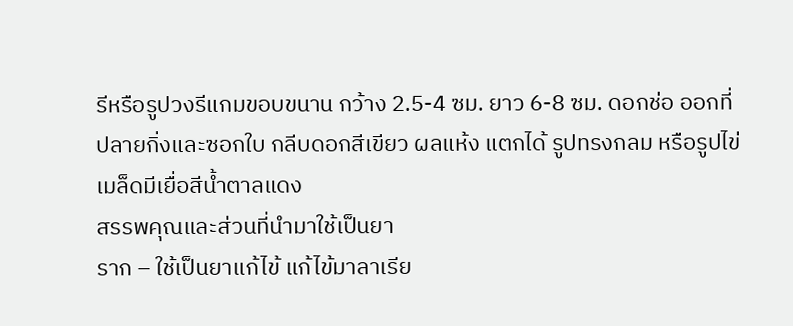รีหรือรูปวงรีแกมขอบขนาน กว้าง 2.5-4 ซม. ยาว 6-8 ซม. ดอกช่อ ออกที่ปลายกิ่งและซอกใบ กลีบดอกสีเขียว ผลแห้ง แตกได้ รูปทรงกลม หรือรูปไข่ เมล็ดมีเยื่อสีน้ำตาลแดง
สรรพคุณและส่วนที่นำมาใช้เป็นยา
ราก – ใช้เป็นยาแก้ไข้ แก้ไข้มาลาเรีย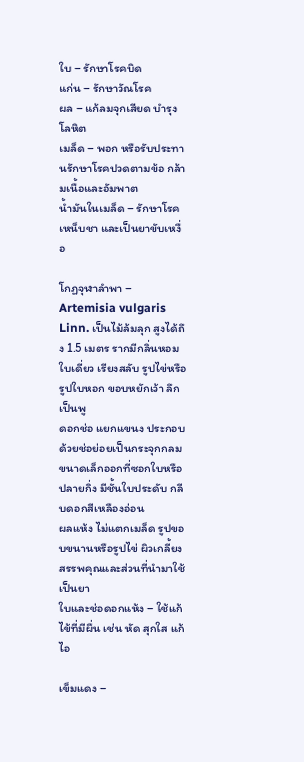ใบ – รักษาโรคบิด
แก่น – รักษาวัณโรค
ผล – แก้ลมจุกเสียด บำรุงโลหิต
เมล็ด – พอก หรือรับประทานรักษาโรคปวดตามข้อ กล้ามเนื้อและอัมพาต
น้ำมันในเมล็ด – รักษาโรคเหน็บชา และเป็นยาขับเหงื่อ

โกฏจุฬาลำพา – Artemisia vulgaris Linn. เป็นไม้ล้มลุก สูงได้ถึง 1.5 เมตร รากมีกลิ่นหอม
ใบเดี่ยว เรียงสลับ รูปไข่หรือรูปใบหอก ขอบหยักเว้า ลึกเป็นพู
ดอกช่อ แยกแขนง ประกอบด้วยช่อย่อยเป็นกระจุกกลม ขนาดเล็กออกที่ซอกใบหรือปลายกิ่ง มีชั้นใบประดับ กลีบดอกสีเหลืองอ่อน
ผลแห้ง ไม่แตกเมล็ด รูปขอบขนานหรือรูปไข่ ผิวเกลี้ยง
สรรพคุณและส่วนที่นำมาใช้เป็นยา
ใบและช่อดอกแห้ง – ใช้แก้ไข้ที่มีผื่น เช่น หัด สุกใส แก้ไอ

เข็มแดง –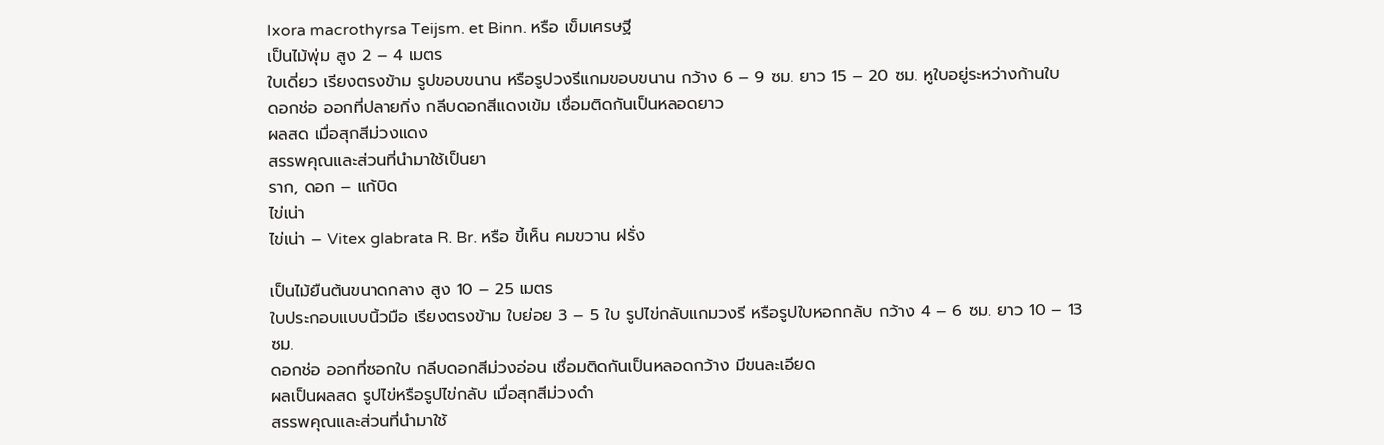Ixora macrothyrsa Teijsm. et Binn. หรือ เข็มเศรษฐี
เป็นไม้พุ่ม สูง 2 – 4 เมตร
ใบเดี่ยว เรียงตรงข้าม รูปขอบขนาน หรือรูปวงรีแกมขอบขนาน กว้าง 6 – 9 ซม. ยาว 15 – 20 ซม. หูใบอยู่ระหว่างก้านใบ
ดอกช่อ ออกที่ปลายกิ่ง กลีบดอกสีแดงเข้ม เชื่อมติดกันเป็นหลอดยาว
ผลสด เมื่อสุกสีม่วงแดง
สรรพคุณและส่วนที่นำมาใช้เป็นยา
ราก, ดอก – แก้บิด
ไข่เน่า
ไข่เน่า – Vitex glabrata R. Br. หรือ ขี้เห็น คมขวาน ฝรั่ง

เป็นไม้ยืนต้นขนาดกลาง สูง 10 – 25 เมตร
ใบประกอบแบบนิ้วมือ เรียงตรงข้าม ใบย่อย 3 – 5 ใบ รูปไข่กลับแกมวงรี หรือรูปใบหอกกลับ กว้าง 4 – 6 ซม. ยาว 10 – 13 ซม.
ดอกช่อ ออกที่ซอกใบ กลีบดอกสีม่วงอ่อน เชื่อมติดกันเป็นหลอดกว้าง มีขนละเอียด
ผลเป็นผลสด รูปไข่หรือรูปไข่กลับ เมื่อสุกสีม่วงดำ
สรรพคุณและส่วนที่นำมาใช้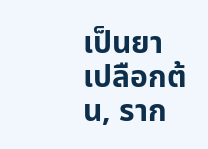เป็นยา
เปลือกต้น, ราก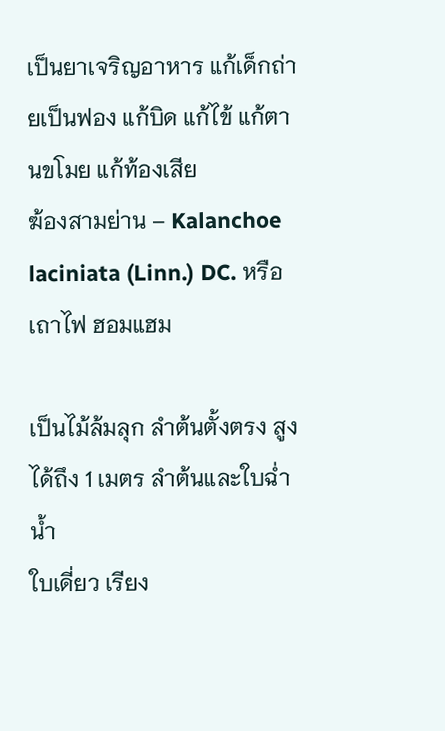เป็นยาเจริญอาหาร แก้เด็กถ่ายเป็นฟอง แก้บิด แก้ไข้ แก้ตานขโมย แก้ท้องเสีย
ฆ้องสามย่าน – Kalanchoe laciniata (Linn.) DC. หรือ เถาไฟ ฮอมแฮม

เป็นไม้ล้มลุก ลำต้นตั้งตรง สูงได้ถึง 1 เมตร ลำต้นและใบฉ่ำน้ำ
ใบเดี่ยว เรียง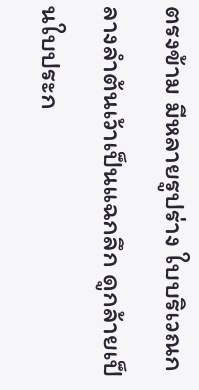ตรงข้าม มีหลายรูปร่าง ใบบริเวณกลางลำต้นเว้าเป็นแฉกลึก ดูกล้ายเป็นใบประก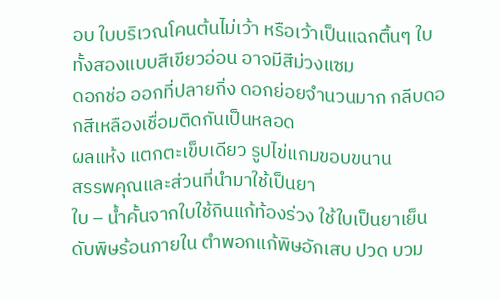อบ ใบบริเวณโคนต้นไม่เว้า หรือเว้าเป็นแฉกตื้นๆ ใบทั้งสองแบบสีเขียวอ่อน อาจมีสีม่วงแซม
ดอกช่อ ออกที่ปลายกิ่ง ดอกย่อยจำนวนมาก กลีบดอกสีเหลืองเชื่อมติดกันเป็นหลอด
ผลแห้ง แตกตะเข็บเดียว รูปไข่แกมขอบขนาน
สรรพคุณและส่วนที่นำมาใช้เป็นยา
ใบ – น้ำคั้นจากใบใช้กินแก้ท้องร่วง ใช้ใบเป็นยาเย็น ดับพิษร้อนภายใน ตำพอกแก้พิษอักเสบ ปวด บวม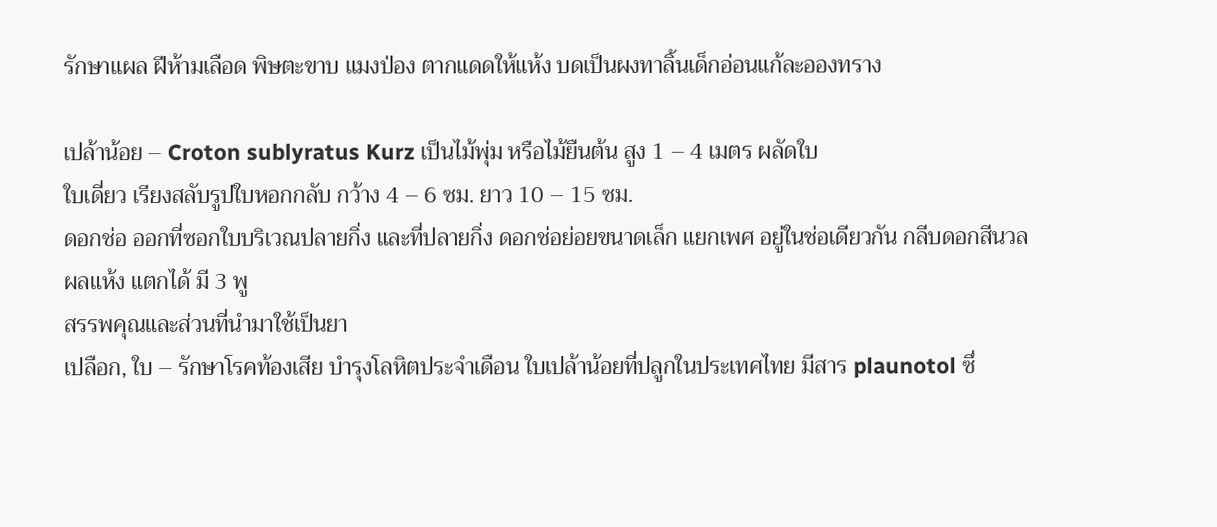รักษาแผล ฝีห้ามเลือด พิษตะขาบ แมงป่อง ตากแดดให้แห้ง บดเป็นผงทาลิ้นเด็กอ่อนแก้ละอองทราง

เปล้าน้อย – Croton sublyratus Kurz เป็นไม้พุ่ม หรือไม้ยืนต้น สูง 1 – 4 เมตร ผลัดใบ
ใบเดี่ยว เรียงสลับรูปใบหอกกลับ กว้าง 4 – 6 ซม. ยาว 10 – 15 ซม.
ดอกช่อ ออกที่ซอกใบบริเวณปลายกิ่ง และที่ปลายกิ่ง ดอกช่อย่อยขนาดเล็ก แยกเพศ อยู่ในช่อเดียวกัน กลีบดอกสีนวล
ผลแห้ง แตกได้ มี 3 พู
สรรพคุณและส่วนที่นำมาใช้เป็นยา
เปลือก, ใบ – รักษาโรคท้องเสีย บำรุงโลหิตประจำเดือน ใบเปล้าน้อยที่ปลูกในประเทศไทย มีสาร plaunotol ซึ่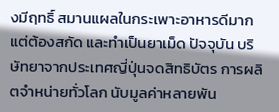งมีฤทธิ์ สมานแผลในกระเพาะอาหารดีมาก แต่ต้องสกัด และทำเป็นยาเม็ด ปัจจุบัน บริษัทยาจากประเทศญี่ปุ่นจดสิทธิบัตร การผลิตจำหน่ายทั่วโลก นับมูลค่าหลายพัน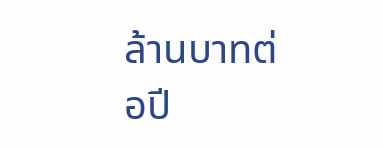ล้านบาทต่อปี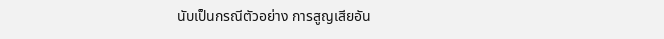นับเป็นกรณีตัวอย่าง การสูญเสียอัน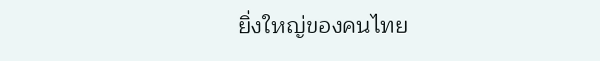ยิ่งใหญ่ของคนไทย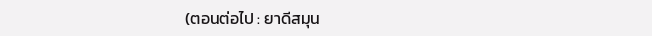(ตอนต่อไป : ยาดีสมุน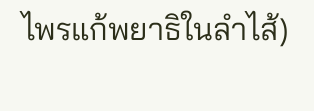ไพรแก้พยาธิในลำไส้)